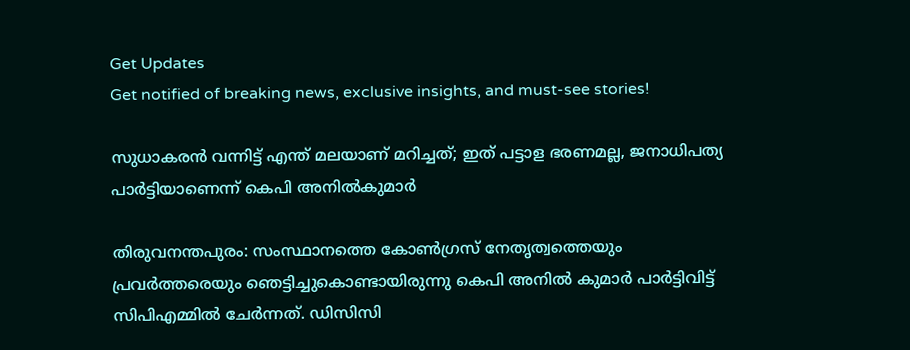Get Updates
Get notified of breaking news, exclusive insights, and must-see stories!

സുധാകരന്‍ വന്നിട്ട് എന്ത് മലയാണ് മറിച്ചത്; ഇത് പട്ടാള ഭരണമല്ല, ജനാധിപത്യ പാര്‍ട്ടിയാണെന്ന് കെപി അനില്‍കുമാര്‍

തിരുവനന്തപുരം: സംസ്ഥാനത്തെ കോണ്‍ഗ്രസ് നേതൃത്വത്തെയും പ്രവര്‍ത്തരെയും ഞെട്ടിച്ചുകൊണ്ടായിരുന്നു കെപി അനില്‍ കുമാര്‍ പാര്‍ട്ടിവിട്ട് സിപിഎമ്മില്‍ ചേര്‍ന്നത്. ഡിസിസി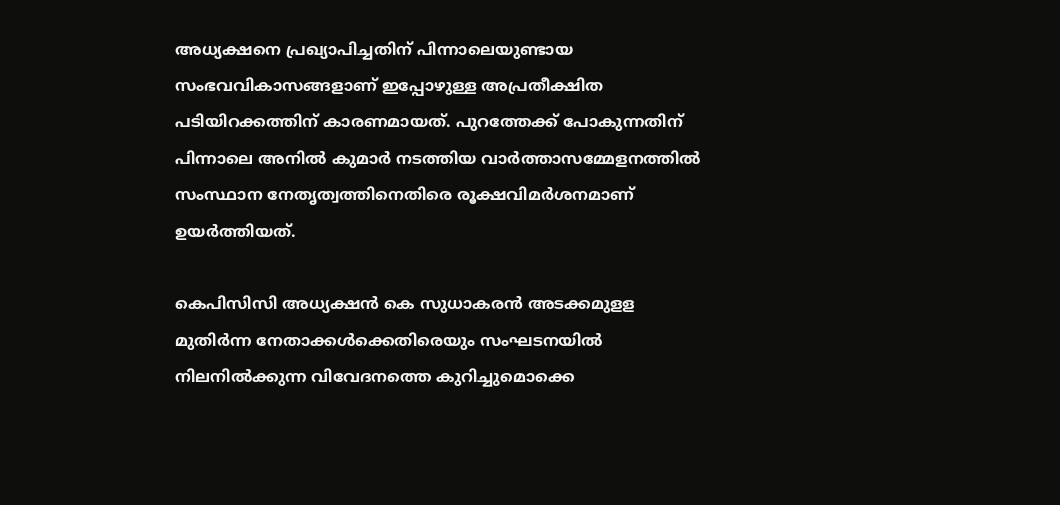അധ്യക്ഷനെ പ്രഖ്യാപിച്ചതിന് പിന്നാലെയുണ്ടായ സംഭവവികാസങ്ങളാണ് ഇപ്പോഴുള്ള അപ്രതീക്ഷിത പടിയിറക്കത്തിന് കാരണമായത്. പുറത്തേക്ക് പോകുന്നതിന് പിന്നാലെ അനില്‍ കുമാര്‍ നടത്തിയ വാര്‍ത്താസമ്മേളനത്തില്‍ സംസ്ഥാന നേതൃത്വത്തിനെതിരെ രൂക്ഷവിമര്‍ശനമാണ് ഉയര്‍ത്തിയത്.

കെപിസിസി അധ്യക്ഷന്‍ കെ സുധാകരന്‍ അടക്കമുളള മുതിര്‍ന്ന നേതാക്കള്‍ക്കെതിരെയും സംഘടനയില്‍ നിലനില്‍ക്കുന്ന വിവേദനത്തെ കുറിച്ചുമൊക്കെ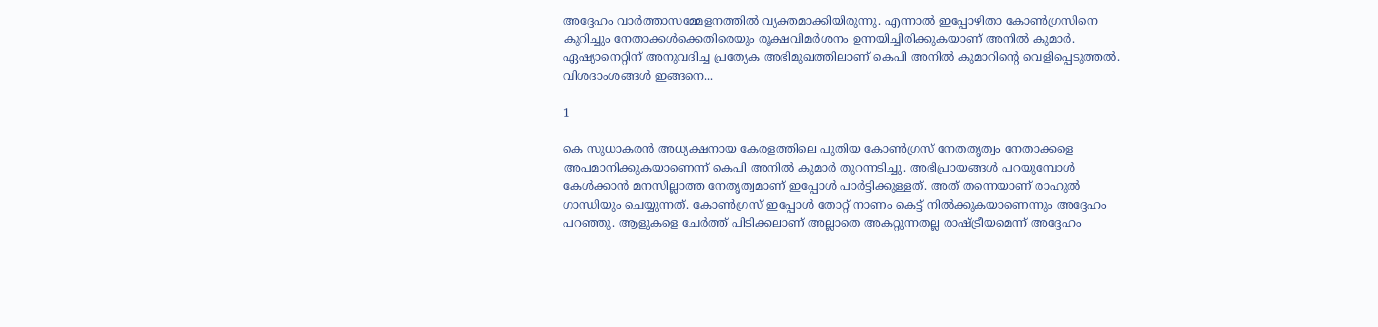അദ്ദേഹം വാര്‍ത്താസമ്മേളനത്തില്‍ വ്യക്തമാക്കിയിരുന്നു. എന്നാല്‍ ഇപ്പോഴിതാ കോണ്‍ഗ്രസിനെ കുറിച്ചും നേതാക്കള്‍ക്കെതിരെയും രൂക്ഷവിമര്‍ശനം ഉന്നയിച്ചിരിക്കുകയാണ് അനില്‍ കുമാര്‍. ഏഷ്യാനെറ്റിന് അനുവദിച്ച പ്രത്യേക അഭിമുഖത്തിലാണ് കെപി അനില്‍ കുമാറിന്റെ വെളിപ്പെടുത്തല്‍. വിശദാംശങ്ങള്‍ ഇങ്ങനെ...

1

കെ സുധാകരന്‍ അധ്യക്ഷനായ കേരളത്തിലെ പുതിയ കോണ്‍ഗ്രസ് നേതതൃത്വം നേതാക്കളെ അപമാനിക്കുകയാണെന്ന് കെപി അനില്‍ കുമാര്‍ തുറന്നടിച്ചു. അഭിപ്രായങ്ങള്‍ പറയുമ്പോള്‍ കേള്‍ക്കാന്‍ മനസില്ലാത്ത നേതൃത്വമാണ് ഇപ്പോള്‍ പാര്‍ട്ടിക്കുള്ളത്. അത് തന്നെയാണ് രാഹുല്‍ ഗാന്ധിയും ചെയ്യുന്നത്. കോണ്‍ഗ്രസ് ഇപ്പോള്‍ തോറ്റ് നാണം കെട്ട് നില്‍ക്കുകയാണെന്നും അദ്ദേഹം പറഞ്ഞു. ആളുകളെ ചേര്‍ത്ത് പിടിക്കലാണ് അല്ലാതെ അകറ്റുന്നതല്ല രാഷ്ട്രീയമെന്ന് അദ്ദേഹം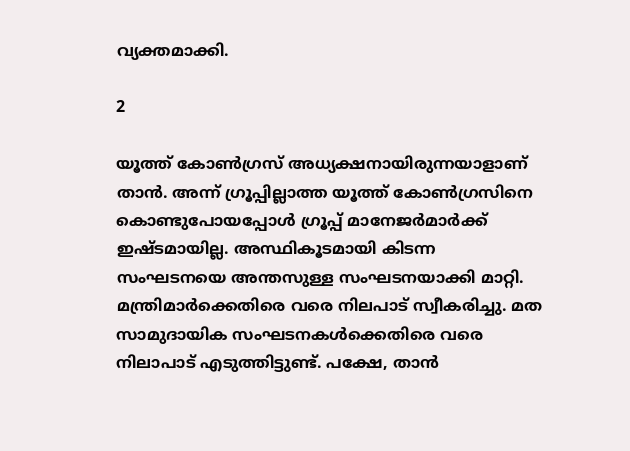വ്യക്തമാക്കി.

2

യൂത്ത് കോണ്‍ഗ്രസ് അധ്യക്ഷനായിരുന്നയാളാണ് താന്‍. അന്ന് ഗ്രൂപ്പില്ലാത്ത യൂത്ത് കോണ്‍ഗ്രസിനെ കൊണ്ടുപോയപ്പോള്‍ ഗ്രൂപ്പ് മാനേജര്‍മാര്‍ക്ക് ഇഷ്ടമായില്ല. അസ്ഥികൂടമായി കിടന്ന സംഘടനയെ അന്തസുള്ള സംഘടനയാക്കി മാറ്റി. മന്ത്രിമാര്‍ക്കെതിരെ വരെ നിലപാട് സ്വീകരിച്ചു. മത സാമുദായിക സംഘടനകള്‍ക്കെതിരെ വരെ നിലാപാട് എടുത്തിട്ടുണ്ട്. പക്ഷേ, താന്‍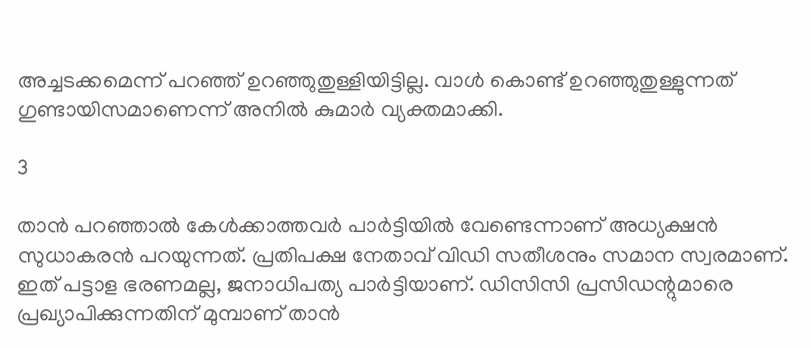അച്ചടക്കമെന്ന് പറഞ്ഞ് ഉറഞ്ഞുതുള്ളിയിട്ടില്ല. വാള്‍ കൊണ്ട് ഉറഞ്ഞുതുള്ളുന്നത് ഗുണ്ടായിസമാണെന്ന് അനില്‍ കുമാര്‍ വ്യക്തമാക്കി.

3

താന്‍ പറഞ്ഞാല്‍ കേള്‍ക്കാത്തവര്‍ പാര്‍ട്ടിയില്‍ വേണ്ടെന്നാണ് അധ്യക്ഷന്‍ സുധാകരന്‍ പറയുന്നത്. പ്രതിപക്ഷ നേതാവ് വിഡി സതീശനും സമാന സ്വരമാണ്. ഇത് പട്ടാള ഭരണമല്ല, ജനാധിപത്യ പാര്‍ട്ടിയാണ്. ഡിസിസി പ്രസിഡന്റുമാരെ പ്രഖ്യാപിക്കുന്നതിന് മുമ്പാണ് താന്‍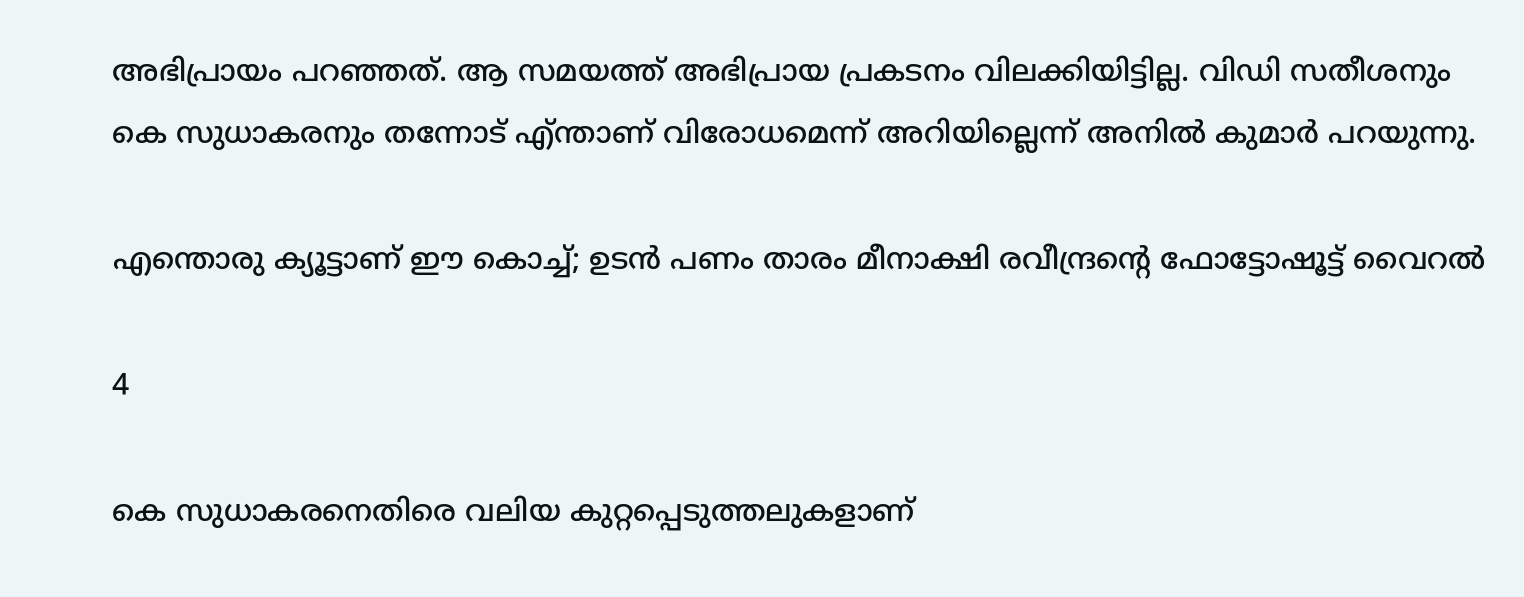അഭിപ്രായം പറഞ്ഞത്. ആ സമയത്ത് അഭിപ്രായ പ്രകടനം വിലക്കിയിട്ടില്ല. വിഡി സതീശനും കെ സുധാകരനും തന്നോട് എ്ന്താണ് വിരോധമെന്ന് അറിയില്ലെന്ന് അനില്‍ കുമാര്‍ പറയുന്നു.

എന്തൊരു ക്യൂട്ടാണ് ഈ കൊച്ച്; ഉടന്‍ പണം താരം മീനാക്ഷി രവീന്ദ്രന്റെ ഫോട്ടോഷൂട്ട് വൈറല്‍

4

കെ സുധാകരനെതിരെ വലിയ കുറ്റപ്പെടുത്തലുകളാണ്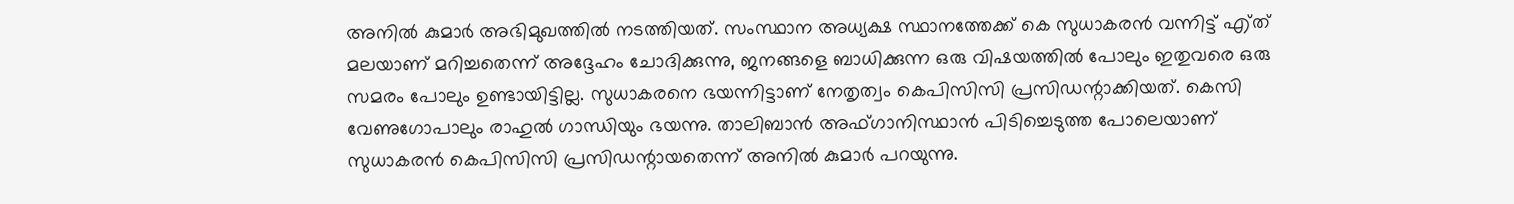അനില്‍ കുമാര്‍ അഭിമുഖത്തില്‍ നടത്തിയത്. സംസ്ഥാന അധ്യക്ഷ സ്ഥാനത്തേക്ക് കെ സുധാകരന്‍ വന്നിട്ട് എ്ത് മലയാണ് മറിച്ചതെന്ന് അദ്ദേഹം ചോദിക്കുന്നു, ജനങ്ങളെ ബാധിക്കുന്ന ഒരു വിഷയത്തില്‍ പോലും ഇതുവരെ ഒരു സമരം പോലും ഉണ്ടായിട്ടില്ല. സുധാകരനെ ഭയന്നിട്ടാണ് നേതൃത്വം കെപിസിസി പ്രസിഡന്റാക്കിയത്. കെസി വേണുഗോപാലും രാഹുല്‍ ഗാന്ധിയും ഭയന്നു. താലിബാന്‍ അഫ്ഗാനിസ്ഥാന്‍ പിടിച്ചെടുത്ത പോലെയാണ് സുധാകരന്‍ കെപിസിസി പ്രസിഡന്റായതെന്ന് അനില്‍ കുമാര്‍ പറയുന്നു.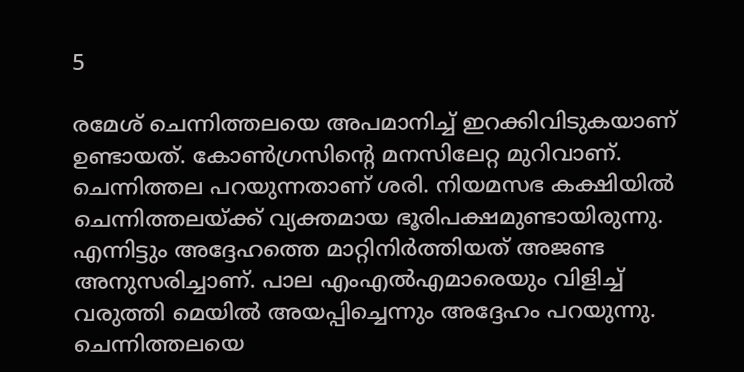5

രമേശ് ചെന്നിത്തലയെ അപമാനിച്ച് ഇറക്കിവിടുകയാണ് ഉണ്ടായത്. കോണ്‍ഗ്രസിന്റെ മനസിലേറ്റ മുറിവാണ്. ചെന്നിത്തല പറയുന്നതാണ് ശരി. നിയമസഭ കക്ഷിയില്‍ ചെന്നിത്തലയ്ക്ക് വ്യക്തമായ ഭൂരിപക്ഷമുണ്ടായിരുന്നു. എന്നിട്ടും അദ്ദേഹത്തെ മാറ്റിനിര്‍ത്തിയത് അജണ്ട അനുസരിച്ചാണ്. പാല എംഎല്‍എമാരെയും വിളിച്ച് വരുത്തി മെയില്‍ അയപ്പിച്ചെന്നും അദ്ദേഹം പറയുന്നു. ചെന്നിത്തലയെ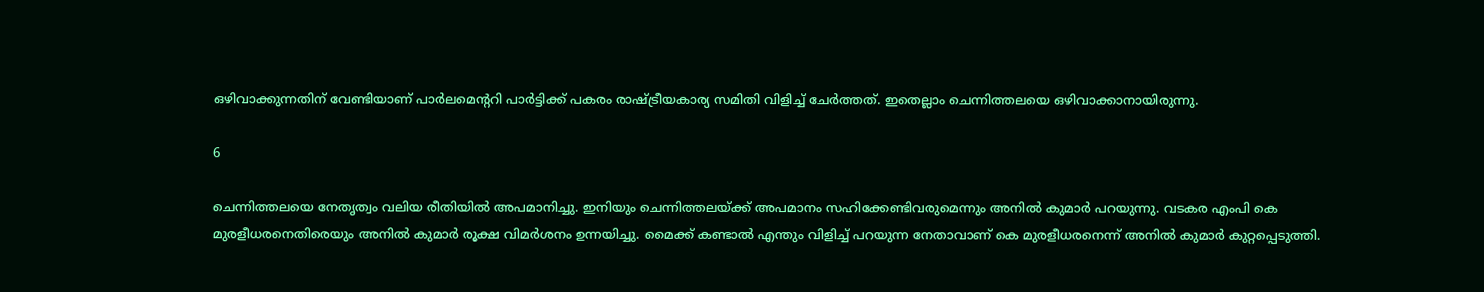ഒഴിവാക്കുന്നതിന് വേണ്ടിയാണ് പാര്‍ലമെന്ററി പാര്‍ട്ടിക്ക് പകരം രാഷ്ട്രീയകാര്യ സമിതി വിളിച്ച് ചേര്‍ത്തത്. ഇതെല്ലാം ചെന്നിത്തലയെ ഒഴിവാക്കാനായിരുന്നു.

6

ചെന്നിത്തലയെ നേതൃത്വം വലിയ രീതിയില്‍ അപമാനിച്ചു. ഇനിയും ചെന്നിത്തലയ്ക്ക് അപമാനം സഹിക്കേണ്ടിവരുമെന്നും അനില്‍ കുമാര്‍ പറയുന്നു. വടകര എംപി കെ മുരളീധരനെതിരെയും അനില്‍ കുമാര്‍ രൂക്ഷ വിമര്‍ശനം ഉന്നയിച്ചു. മൈക്ക് കണ്ടാല്‍ എന്തും വിളിച്ച് പറയുന്ന നേതാവാണ് കെ മുരളീധരനെന്ന് അനില്‍ കുമാര്‍ കുറ്റപ്പെടുത്തി.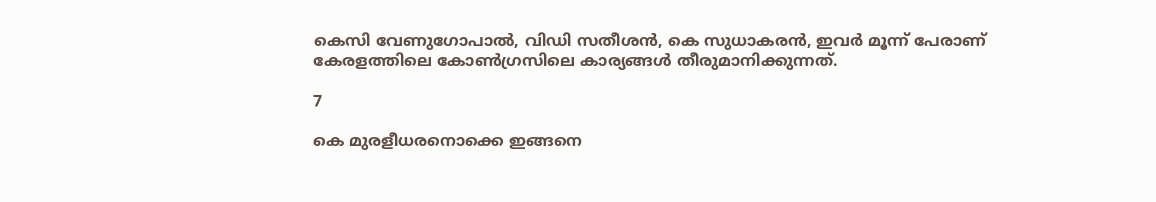കെസി വേണുഗോപാല്‍, വിഡി സതീശന്‍, കെ സുധാകരന്‍, ഇവര്‍ മൂന്ന് പേരാണ് കേരളത്തിലെ കോണ്‍ഗ്രസിലെ കാര്യങ്ങള്‍ തീരുമാനിക്കുന്നത്.

7

കെ മുരളീധരനൊക്കെ ഇങ്ങനെ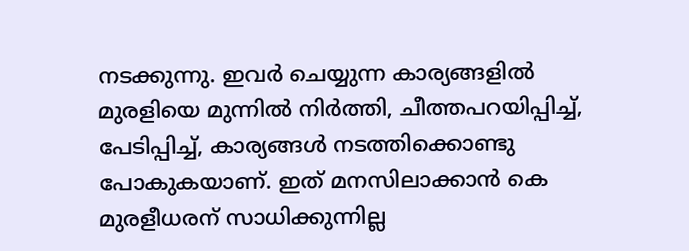നടക്കുന്നു. ഇവര്‍ ചെയ്യുന്ന കാര്യങ്ങളില്‍ മുരളിയെ മുന്നില്‍ നിര്‍ത്തി, ചീത്തപറയിപ്പിച്ച്, പേടിപ്പിച്ച്, കാര്യങ്ങള്‍ നടത്തിക്കൊണ്ടു പോകുകയാണ്. ഇത് മനസിലാക്കാന്‍ കെ മുരളീധരന് സാധിക്കുന്നില്ല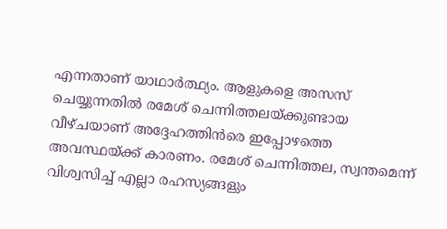എന്നതാണ് യാഥാര്‍ത്ഥ്യം. ആളുകളെ അസസ് ചെയ്യുന്നതില്‍ രമേശ് ചെന്നിത്തലയ്ക്കുണ്ടായ വീഴ്ചയാണ് അദ്ദേഹത്തിന്‍രെ ഇപ്പോഴത്തെ അവസ്ഥയ്ക്ക് കാരണം. രമേശ് ചെന്നിത്തല, സ്വന്തമെന്ന് വിശ്വസിച്ച് എല്ലാ രഹസ്യങ്ങളും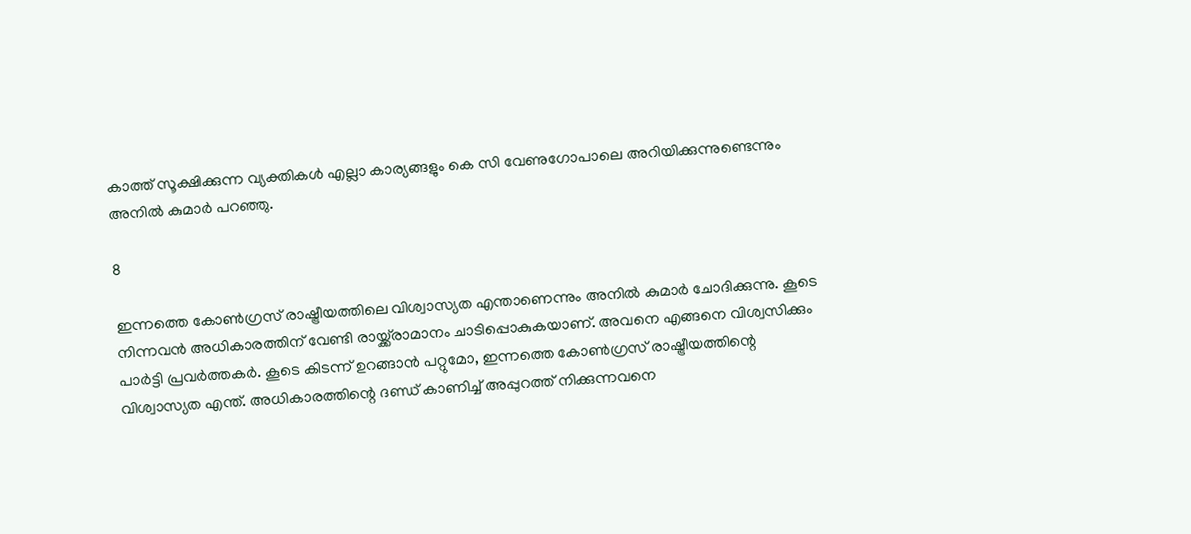കാത്ത് സൂക്ഷിക്കുന്ന വ്യക്തികള്‍ എല്ലാ കാര്യങ്ങളും കെ സി വേണുഗോപാലെ അറിയിക്കുന്നുണ്ടെന്നും അനില്‍ കുമാര്‍ പറഞ്ഞു.

8

ഇന്നത്തെ കോണ്‍ഗ്രസ് രാഷ്ട്രീയത്തിലെ വിശ്വാസ്യത എന്താണെന്നും അനില്‍ കുമാര്‍ ചോദിക്കുന്നു. കൂടെ നിന്നവന്‍ അധികാരത്തിന് വേണ്ടി രായ്ക്ക്‌രാമാനം ചാടിപ്പൊകുകയാണ്. അവനെ എങ്ങനെ വിശ്വസിക്കും പാര്‍ട്ടി പ്രവര്‍ത്തകര്‍. കൂടെ കിടന്ന് ഉറങ്ങാന്‍ പറ്റുമോ, ഇന്നത്തെ കോണ്‍ഗ്രസ് രാഷ്ട്രീയത്തിന്റെ വിശ്വാസ്യത എന്ത്. അധികാരത്തിന്റെ ദണ്ഡ് കാണിച്ച് അപ്പുറത്ത് നിക്കുന്നവനെ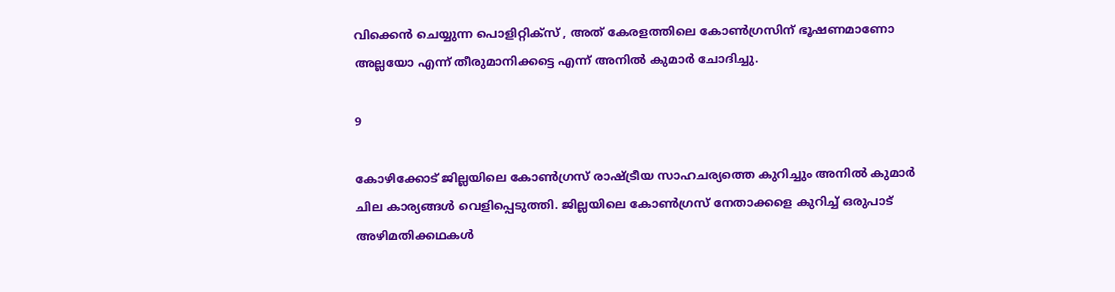വിക്കെന്‍ ചെയ്യുന്ന പൊളിറ്റിക്‌സ് , അത് കേരളത്തിലെ കോണ്‍ഗ്രസിന് ഭൂഷണമാണോ അല്ലയോ എന്ന് തീരുമാനിക്കട്ടെ എന്ന് അനില്‍ കുമാര്‍ ചോദിച്ചു.

9

കോഴിക്കോട് ജില്ലയിലെ കോണ്‍ഗ്രസ് രാഷ്ട്രീയ സാഹചര്യത്തെ കുറിച്ചും അനില്‍ കുമാര്‍ ചില കാര്യങ്ങള്‍ വെളിപ്പെടുത്തി. ജില്ലയിലെ കോണ്‍ഗ്രസ് നേതാക്കളെ കുറിച്ച് ഒരുപാട് അഴിമതിക്കഥകള്‍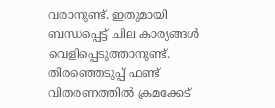വരാനുണ്ട്. ഇതുമായി ബന്ധപ്പെട്ട് ചില കാര്യങ്ങള്‍ വെളിപ്പെടുത്താനുണ്ട്. തിരഞ്ഞെടുപ്പ് ഫണ്ട് വിതരണത്തില്‍ ക്രമക്കേട്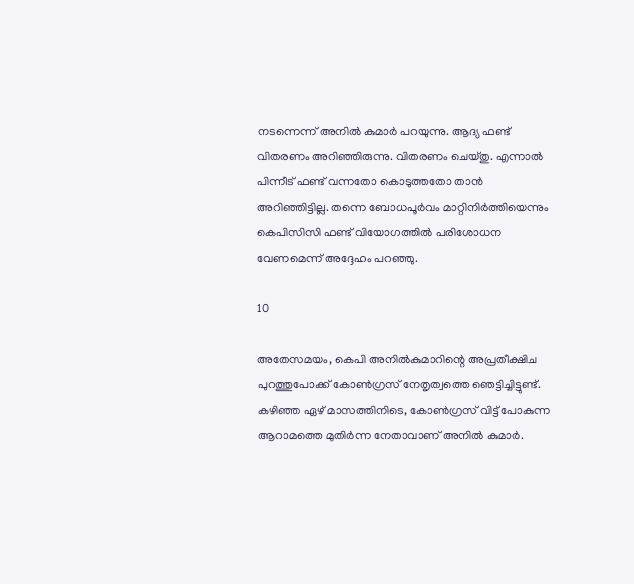നടന്നെന്ന് അനില്‍ കുമാര്‍ പറയുന്നു. ആദ്യ ഫണ്ട് വിതരണം അറിഞ്ഞിരുന്നു. വിതരണം ചെയ്തു. എന്നാല്‍ പിന്നീട് ഫണ്ട് വന്നതോ കൊടുത്തതോ താന്‍ അറിഞ്ഞിട്ടില്ല. തന്നെ ബോധപൂര്‍വം മാറ്റിനിര്‍ത്തിയെന്നും കെപിസിസി ഫണ്ട് വിയോഗത്തില്‍ പരിശോധന വേണമെന്ന് അദ്ദേഹം പറഞ്ഞു.

10

അതേസമയം, കെപി അനില്‍കുമാറിന്റെ അപ്രതീക്ഷിച പുറത്തുപോക്ക് കോണ്‍ഗ്രസ് നേതൃത്വത്തെ ഞെട്ടിച്ചിട്ടുണ്ട്. കഴിഞ്ഞ ഏഴ് മാസത്തിനിടെ, കോണ്‍ഗ്രസ് വിട്ട് പോകുന്ന ആറാമത്തെ മുതിര്‍ന്ന നേതാവാണ് അനില്‍ കുമാര്‍.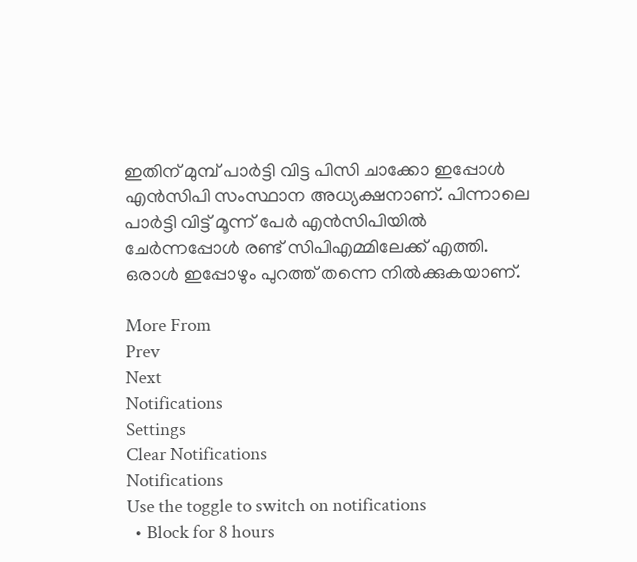ഇതിന് മുമ്പ് പാര്‍ട്ടി വിട്ട പിസി ചാക്കോ ഇപ്പോള്‍ എന്‍സിപി സംസ്ഥാന അധ്യക്ഷനാണ്. പിന്നാലെ പാര്‍ട്ടി വിട്ട് മൂന്ന് പേര്‍ എന്‍സിപിയില്‍ ചേര്‍ന്നപ്പോള്‍ രണ്ട് സിപിഎമ്മിലേക്ക് എത്തി. ഒരാള്‍ ഇപ്പോഴും പുറത്ത് തന്നെ നില്‍ക്കുകയാണ്.

More From
Prev
Next
Notifications
Settings
Clear Notifications
Notifications
Use the toggle to switch on notifications
  • Block for 8 hours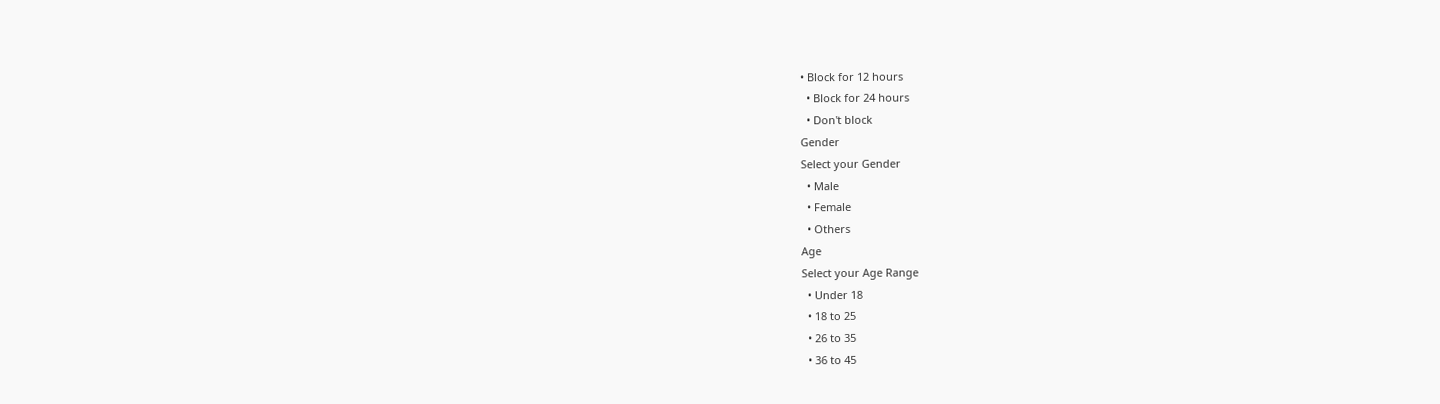• Block for 12 hours
  • Block for 24 hours
  • Don't block
Gender
Select your Gender
  • Male
  • Female
  • Others
Age
Select your Age Range
  • Under 18
  • 18 to 25
  • 26 to 35
  • 36 to 45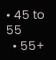• 45 to 55
  • 55+